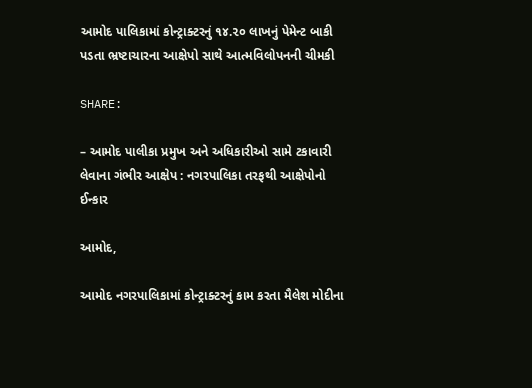આમોદ પાલિકામાં કોન્ટ્રાક્ટરનું ૧૪.૨૦ લાખનું પેમેન્ટ બાકી પડતા ભ્રષ્ટાચારના આક્ષેપો સાથે આત્મવિલોપનની ચીમકી

SHARE:

– આમોદ પાલીકા પ્રમુખ અને અધિકારીઓ સામે ટકાવારી લેવાના ગંભીર આક્ષેપ : નગરપાલિકા તરફથી આક્ષેપોનો ઈન્કાર

આમોદ,

આમોદ નગરપાલિકામાં કોન્ટ્રાક્ટરનું કામ કરતા મૈલેશ મોદીના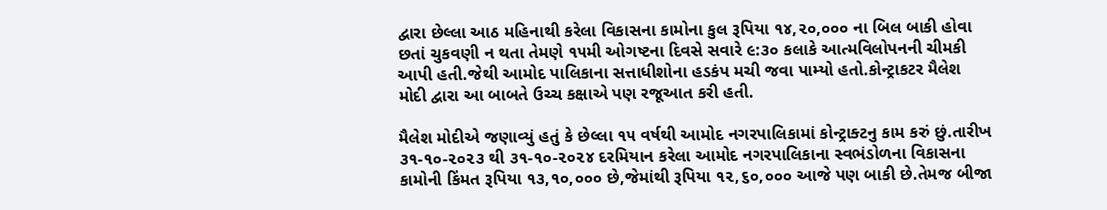દ્વારા છેલ્લા આઠ મહિનાથી કરેલા વિકાસના કામોના કુલ રૂપિયા ૧૪,૨૦,૦૦૦ ના બિલ બાકી હોવા છતાં ચુકવણી ન થતા તેમણે ૧૫મી ઓગષ્ટના દિવસે સવારે ૯:૩૦ કલાકે આત્મવિલોપનની ચીમકી આપી હતી.જેથી આમોદ પાલિકાના સત્તાધીશોના હડકંપ મચી જવા પામ્યો હતો.કોન્ટ્રાકટર મૈલેશ મોદી દ્વારા આ બાબતે ઉચ્ચ કક્ષાએ પણ રજૂઆત કરી હતી.

મૈલેશ મોદીએ જણાવ્યું હતું કે છેલ્લા ૧૫ વર્ષથી આમોદ નગરપાલિકામાં કોન્ટ્રાક્ટનુ કામ કરું છું.તારીખ ૩૧-૧૦-૨૦૨૩ થી ૩૧-૧૦-૨૦૨૪ દરમિયાન કરેલા આમોદ નગરપાલિકાના સ્વભંડોળના વિકાસના કામોની કિંમત રૂપિયા ૧૩,૧૦,૦૦૦ છે,જેમાંથી રૂપિયા ૧૨,૬૦,૦૦૦ આજે પણ બાકી છે.તેમજ બીજા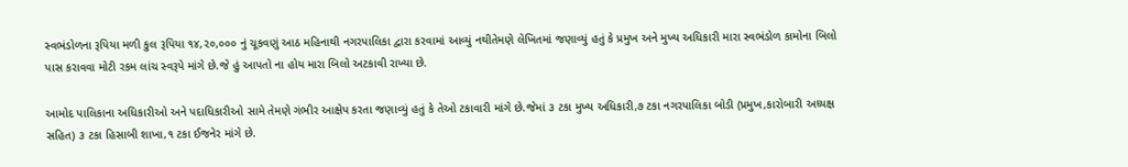સ્વભંડોળના રૂપિયા મળી કુલ રૂપિયા ૧૪,૨૦,૦૦૦ નું ચૂકવણું આઠ મહિનાથી નગરપાલિકા દ્વારા કરવામાં આવ્યું નથીતેમણે લેખિતમાં જણાવ્યું હતું કે પ્રમુખ અને મુખ્ય અધિકારી મારા સ્વભંડોળ કામોના બિલો પાસ કરાવવા મોટી રકમ લાંચ સ્વરૂપે માંગે છે.જે હું આપતો ના હોય મારા બિલો અટકાવી રાખ્યા છે.

આમોદ પાલિકાના અધિકારીઓ અને પદાધિકારીઓ સામે તેમણે ગંભીર આક્ષેપ કરતા જણાવ્યું હતું કે તેઓ ટકાવારી માંગે છે.જેમાં ૩ ટકા મુખ્ય અધિકારી,૭ ટકા નગરપાલિકા બોડી (પ્રમુખ,કારોબારી અધ્યક્ષ સહિત) ૩ ટકા હિસાબી શાખા,૧ ટકા ઈજનેર માંગે છે.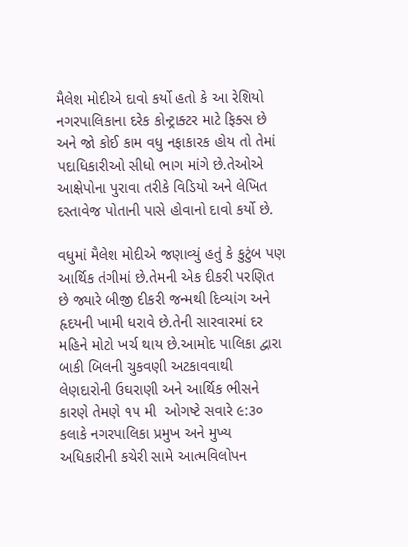મૈલેશ મોદીએ દાવો કર્યો હતો કે આ રેશિયો નગરપાલિકાના દરેક કોન્ટ્રાક્ટર માટે ફિક્સ છે અને જો કોઈ કામ વધુ નફાકારક હોય તો તેમાં પદાધિકારીઓ સીધો ભાગ માંગે છે.તેઓએ આક્ષેપોના પુરાવા તરીકે વિડિયો અને લેખિત દસ્તાવેજ પોતાની પાસે હોવાનો દાવો કર્યો છે.

વધુમાં મૈલેશ મોદીએ જણાવ્યું હતું કે કુટુંબ પણ આર્થિક તંગીમાં છે.તેમની એક દીકરી પરણિત છે જ્યારે બીજી દીકરી જન્મથી દિવ્યાંગ અને હૃદયની ખામી ધરાવે છે.તેની સારવારમાં દર મહિને મોટો ખર્ચ થાય છે.આમોદ પાલિકા દ્વારા બાકી બિલની ચુકવણી અટકાવવાથી લેણદારોની ઉઘરાણી અને આર્થિક ભીસને કારણે તેમણે ૧૫ મી  ઓગષ્ટે સવારે ૯:૩૦ કલાકે નગરપાલિકા પ્રમુખ અને મુખ્ય અધિકારીની કચેરી સામે આત્મવિલોપન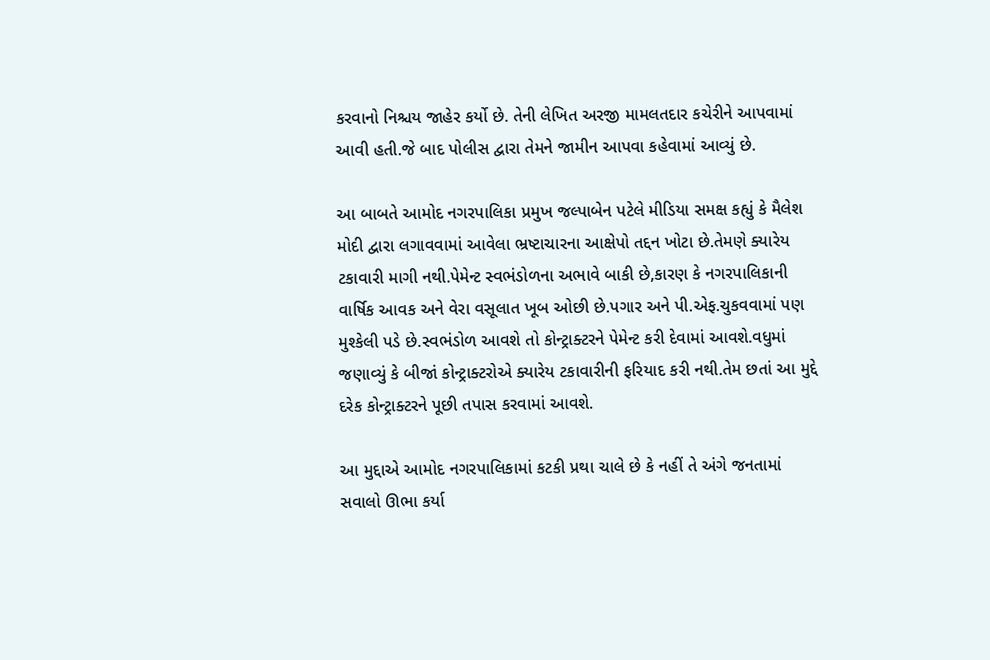કરવાનો નિશ્ચય જાહેર કર્યો છે. તેની લેખિત અરજી મામલતદાર કચેરીને આપવામાં આવી હતી.જે બાદ પોલીસ દ્વારા તેમને જામીન આપવા કહેવામાં આવ્યું છે.

આ બાબતે આમોદ નગરપાલિકા પ્રમુખ જલ્પાબેન પટેલે મીડિયા સમક્ષ કહ્યું કે મૈલેશ મોદી દ્વારા લગાવવામાં આવેલા ભ્રષ્ટાચારના આક્ષેપો તદ્દન ખોટા છે.તેમણે ક્યારેય ટકાવારી માગી નથી.પેમેન્ટ સ્વભંડોળના અભાવે બાકી છે,કારણ કે નગરપાલિકાની વાર્ષિક આવક અને વેરા વસૂલાત ખૂબ ઓછી છે.પગાર અને પી.એફ.ચુકવવામાં પણ મુશ્કેલી પડે છે.સ્વભંડોળ આવશે તો કોન્ટ્રાક્ટરને પેમેન્ટ કરી દેવામાં આવશે.વધુમાં જણાવ્યું કે બીજાં કોન્ટ્રાક્ટરોએ ક્યારેય ટકાવારીની ફરિયાદ કરી નથી.તેમ છતાં આ મુદ્દે દરેક કોન્ટ્રાક્ટરને પૂછી તપાસ કરવામાં આવશે.

આ મુદ્દાએ આમોદ નગરપાલિકામાં કટકી પ્રથા ચાલે છે કે નહીં તે અંગે જનતામાં સવાલો ઊભા કર્યા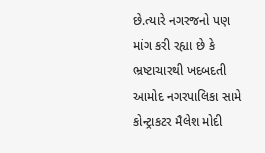છે.ત્યારે નગરજનો પણ માંગ કરી રહ્યા છે કે ભ્રષ્ટાચારથી ખદબદતી આમોદ નગરપાલિકા સામે કોન્ટ્રાકટર મૈલેશ મોદી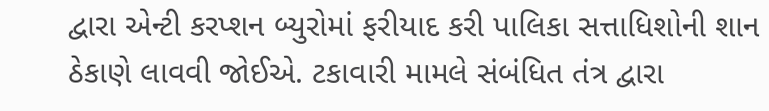દ્વારા એન્ટી કરપ્શન બ્યુરોમાં ફરીયાદ કરી પાલિકા સત્તાધિશોની શાન ઠેકાણે લાવવી જોઈએ. ટકાવારી મામલે સંબંધિત તંત્ર દ્વારા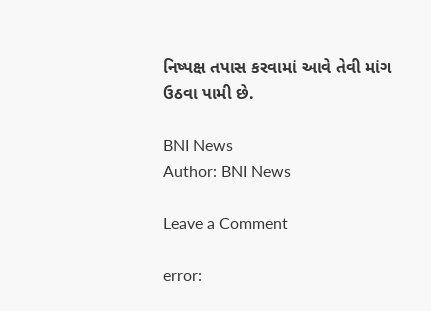નિષ્પક્ષ તપાસ કરવામાં આવે તેવી માંગ ઉઠવા પામી છે.

BNI News
Author: BNI News

Leave a Comment

error: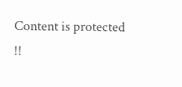Content is protected !!